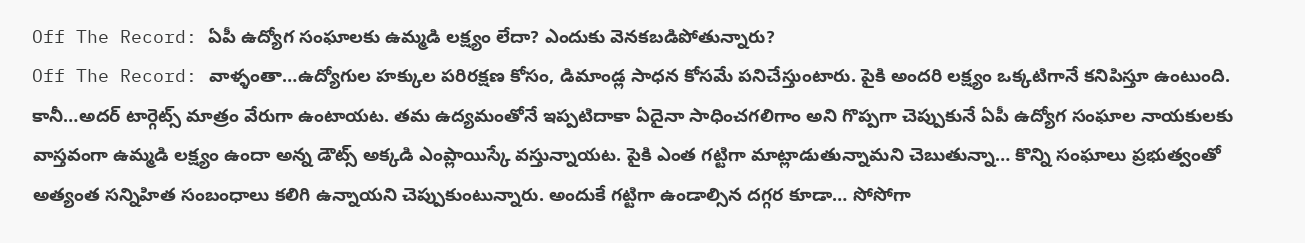Off The Record: ఏపీ ఉద్యోగ సంఘాలకు ఉమ్మడి లక్ష్యం లేదా? ఎందుకు వెనకబడిపోతున్నారు?
Off The Record: వాళ్ళంతా…ఉద్యోగుల హక్కుల పరిరక్షణ కోసం, డిమాండ్ల సాధన కోసమే పనిచేస్తుంటారు. పైకి అందరి లక్ష్యం ఒక్కటిగానే కనిపిస్తూ ఉంటుంది. కానీ…అదర్ టార్గెట్స్ మాత్రం వేరుగా ఉంటాయట. తమ ఉద్యమంతోనే ఇప్పటిదాకా ఏదైనా సాధించగలిగాం అని గొప్పగా చెప్పుకునే ఏపీ ఉద్యోగ సంఘాల నాయకులకు వాస్తవంగా ఉమ్మడి లక్ష్యం ఉందా అన్న డౌట్స్ అక్కడి ఎంప్లాయిస్కే వస్తున్నాయట. పైకి ఎంత గట్టిగా మాట్లాడుతున్నామని చెబుతున్నా… కొన్ని సంఘాలు ప్రభుత్వంతో అత్యంత సన్నిహిత సంబంధాలు కలిగి ఉన్నాయని చెప్పుకుంటున్నారు. అందుకే గట్టిగా ఉండాల్సిన దగ్గర కూడా… సోసోగా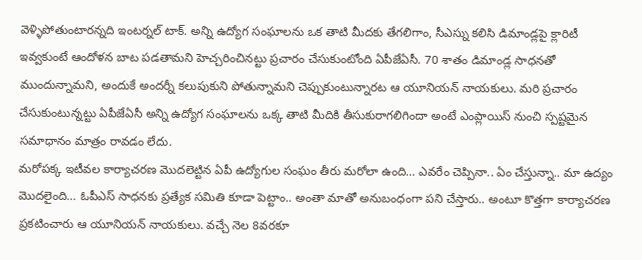వెళ్ళిపోతుంటారన్నది ఇంటర్నల్ టాక్. అన్ని ఉద్యోగ సంఘాలను ఒక తాటి మీదకు తేగలిగాం, సీఎస్ను కలిసి డిమాండ్లపై క్లారిటీ ఇవ్వకుంటే ఆందోళన బాట పడతామని హెచ్చరించినట్టు ప్రచారం చేసుకుంటోంది ఏపీజేఏసీ. 70 శాతం డిమాండ్ల సాధనతో ముందున్నామని, అందుకే అందర్నీ కలుపుకుని పోతున్నామని చెప్పుకుంటున్నారట ఆ యూనియన్ నాయకులు. మరి ప్రచారం చేసుకుంటున్నట్టు ఏపీజేఏసీ అన్ని ఉద్యోగ సంఘాలను ఒక్క తాటి మీదికి తీసుకురాగలిగిందా అంటే ఎంప్లాయిస్ నుంచి స్పష్టమైన సమాధానం మాత్రం రావడం లేదు.
మరోపక్క ఇటీవల కార్యాచరణ మొదలెట్టిన ఏపీ ఉద్యోగుల సంఘం తీరు మరోలా ఉంది… ఎవరేం చెప్పినా.. ఏం చేస్తున్నా.. మా ఉద్యం మొదలైంది… ఓపీఎస్ సాధనకు ప్రత్యేక సమితి కూడా పెట్టాం.. అంతా మాతో అనుబంధంగా పని చేస్తారు.. అంటూ కొత్తగా కార్యాచరణ ప్రకటించారు ఆ యూనియన్ నాయకులు. వచ్చే నెల 8వరకూ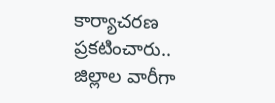కార్యాచరణ ప్రకటించారు.. జిల్లాల వారీగా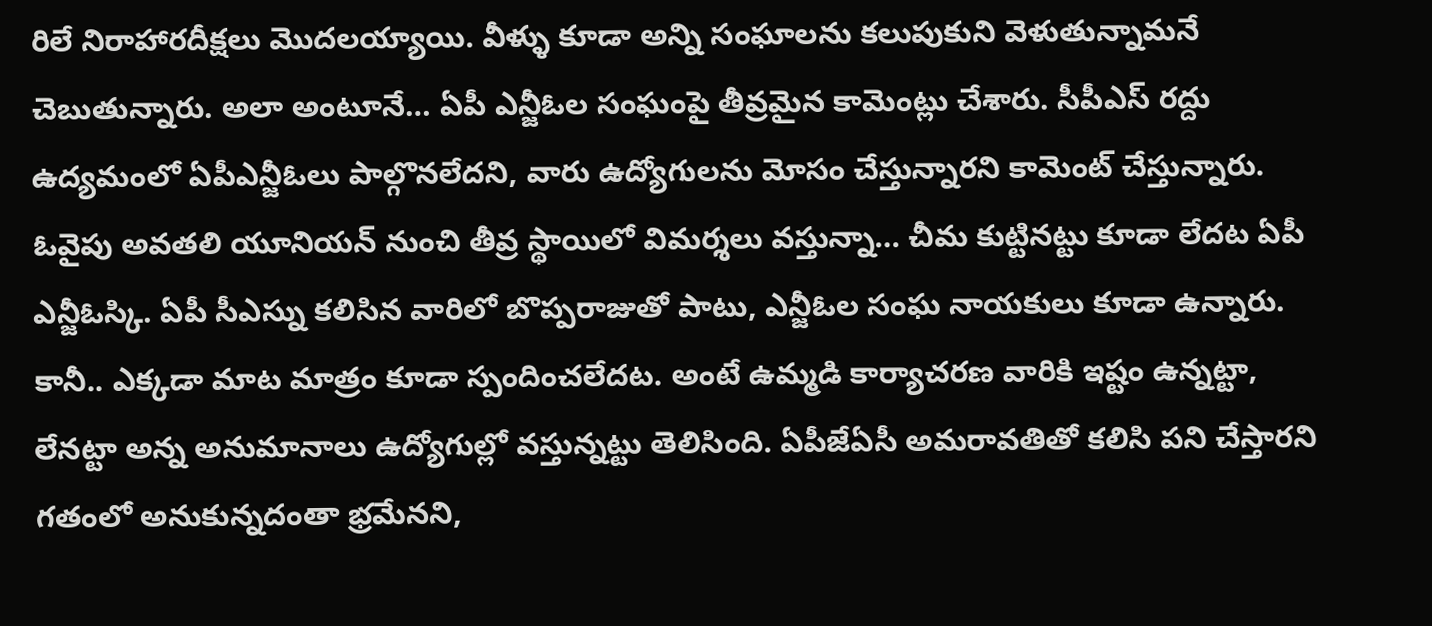రిలే నిరాహారదీక్షలు మొదలయ్యాయి. వీళ్ళు కూడా అన్ని సంఘాలను కలుపుకుని వెళుతున్నామనే చెబుతున్నారు. అలా అంటూనే… ఏపీ ఎన్జీఓల సంఘంపై తీవ్రమైన కామెంట్లు చేశారు. సీపీఎస్ రద్దు ఉద్యమంలో ఏపీఎన్జీఓలు పాల్గొనలేదని, వారు ఉద్యోగులను మోసం చేస్తున్నారని కామెంట్ చేస్తున్నారు. ఓవైపు అవతలి యూనియన్ నుంచి తీవ్ర స్థాయిలో విమర్శలు వస్తున్నా… చీమ కుట్టినట్టు కూడా లేదట ఏపీ ఎన్జీఓస్కి. ఏపీ సీఎస్ను కలిసిన వారిలో బొప్పరాజుతో పాటు, ఎన్జీఓల సంఘ నాయకులు కూడా ఉన్నారు. కానీ.. ఎక్కడా మాట మాత్రం కూడా స్పందించలేదట. అంటే ఉమ్మడి కార్యాచరణ వారికి ఇష్టం ఉన్నట్టా, లేనట్టా అన్న అనుమానాలు ఉద్యోగుల్లో వస్తున్నట్టు తెలిసింది. ఏపీజేఏసీ అమరావతితో కలిసి పని చేస్తారని గతంలో అనుకున్నదంతా భ్రమేనని,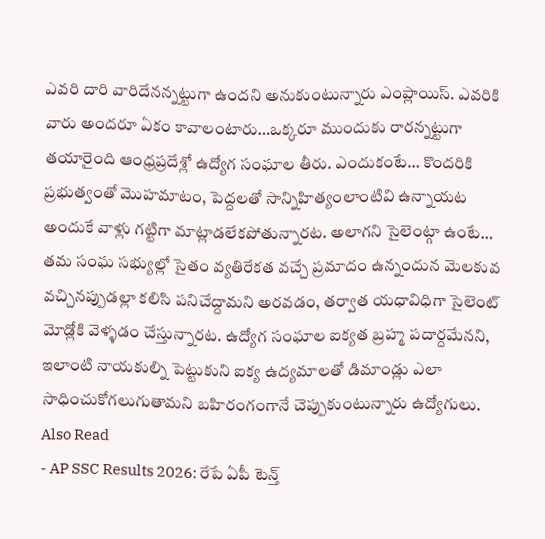ఎవరి దారి వారిదేనన్నట్టుగా ఉందని అనుకుంటున్నారు ఎంప్లాయిస్. ఎవరికి వారు అందరూ ఏకం కావాలంటారు…ఒక్కరూ ముందుకు రారన్నట్టుగా తయారైంది ఆంధ్రప్రదేశ్లో ఉద్యోగ సంఘాల తీరు. ఎందుకంటే… కొందరికి ప్రభుత్వంతో మొహమాటం, పెద్దలతో సాన్నిహిత్యంలాంటివి ఉన్నాయట అందుకే వాళ్లు గట్టిగా మాట్లాడలేకపోతున్నారట. అలాగని సైలెంట్గా ఉంటే… తమ సంఘ సభ్యుల్లో సైతం వ్యతిరేకత వచ్చే ప్రమాదం ఉన్నందున మెలకువ వచ్చినప్పుడల్లా కలిసి పనిచేద్దామని అరవడం, తర్వాత యధావిధిగా సైలెంట్ మోడ్లోకి వెళ్ళడం చేస్తున్నారట. ఉద్యోగ సంఘాల ఐక్యత బ్రహ్మ పదార్దమేనని, ఇలాంటి నాయకుల్ని పెట్టుకుని ఐక్య ఉద్యమాలతో డిమాండ్లు ఎలా సాధించుకోగలుగుతామని బహిరంగంగానే చెప్పుకుంటున్నారు ఉద్యోగులు.
Also Read
- AP SSC Results 2026: రేపే ఏపీ టెన్త్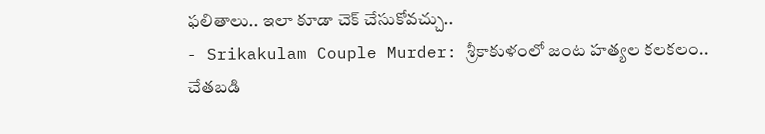ఫలితాలు.. ఇలా కూడా చెక్ చేసుకోవచ్చు..
- Srikakulam Couple Murder: శ్రీకాకుళంలో జంట హత్యల కలకలం.. చేతబడి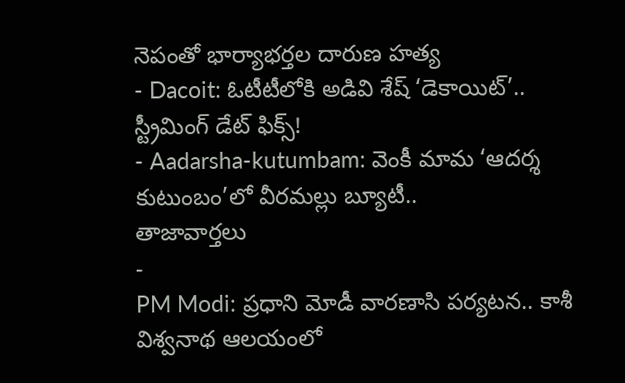నెపంతో భార్యాభర్తల దారుణ హత్య
- Dacoit: ఓటీటీలోకి అడివి శేష్ ‘డెకాయిట్’.. స్ట్రీమింగ్ డేట్ ఫిక్స్!
- Aadarsha-kutumbam: వెంకీ మామ ‘ఆదర్శ కుటుంబం’లో వీరమల్లు బ్యూటీ..
తాజావార్తలు
-
PM Modi: ప్రధాని మోడీ వారణాసి పర్యటన.. కాశీ విశ్వనాథ ఆలయంలో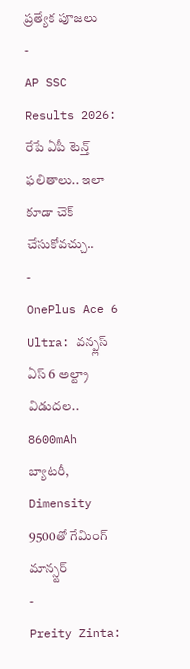ప్రత్యేక పూజలు
-
AP SSC Results 2026: రేపే ఏపీ టెన్త్ ఫలితాలు.. ఇలా కూడా చెక్ చేసుకోవచ్చు..
-
OnePlus Ace 6 Ultra: వన్ప్లస్ ఏస్ 6 అల్ట్రా విడుదల.. 8600mAh బ్యాటరీ, Dimensity 9500తో గేమింగ్ మాన్స్టర్
-
Preity Zinta: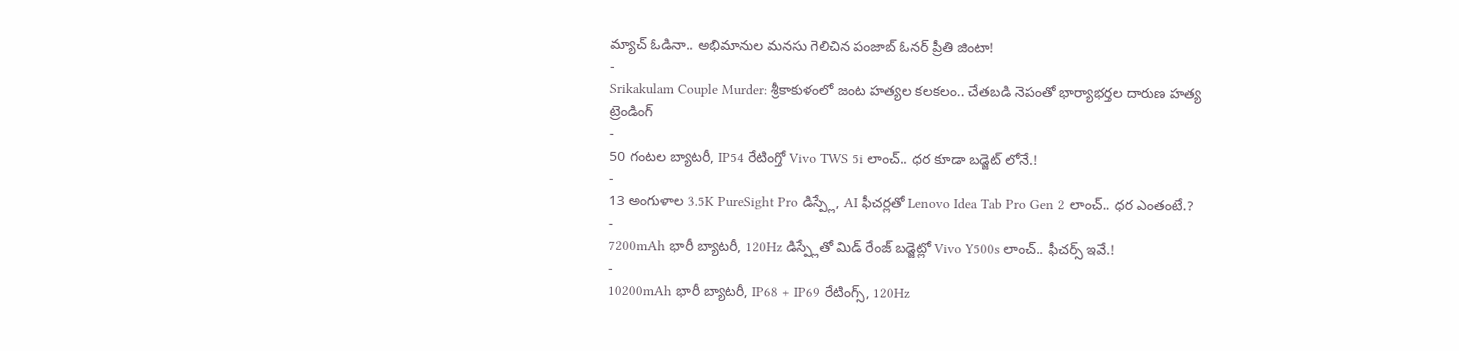మ్యాచ్ ఓడినా.. అభిమానుల మనసు గెలిచిన పంజాబ్ ఓనర్ ప్రీతి జింటా!
-
Srikakulam Couple Murder: శ్రీకాకుళంలో జంట హత్యల కలకలం.. చేతబడి నెపంతో భార్యాభర్తల దారుణ హత్య
ట్రెండింగ్
-
50 గంటల బ్యాటరీ, IP54 రేటింగ్తో Vivo TWS 5i లాంచ్.. ధర కూడా బడ్జెట్ లోనే.!
-
13 అంగుళాల 3.5K PureSight Pro డిస్ప్లే, AI ఫీచర్లతో Lenovo Idea Tab Pro Gen 2 లాంచ్.. ధర ఎంతంటే.?
-
7200mAh భారీ బ్యాటరీ, 120Hz డిస్ప్లేతో మిడ్ రేంజ్ బడ్జెట్లో Vivo Y500s లాంచ్.. ఫీచర్స్ ఇవే.!
-
10200mAh భారీ బ్యాటరీ, IP68 + IP69 రేటింగ్స్, 120Hz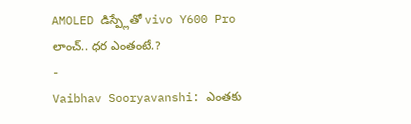AMOLED డిస్ప్లేతో vivo Y600 Pro లాంచ్.. ధర ఎంతంటే.?
-
Vaibhav Sooryavanshi: ఎంతకు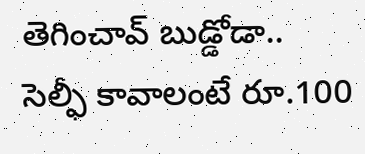తెగించావ్ బుడ్డోడా.. సెల్ఫీ కావాలంటే రూ.100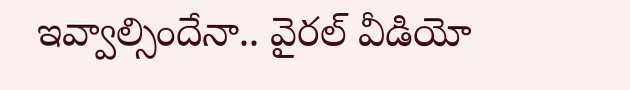ఇవ్వాల్సిందేనా.. వైరల్ వీడియో